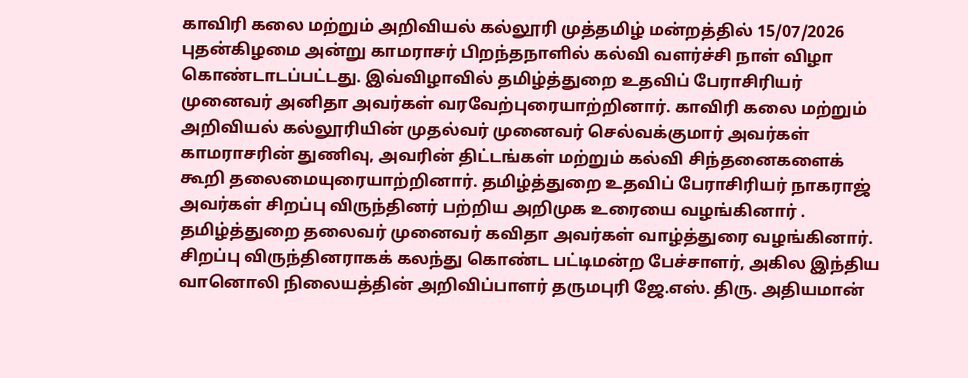காவிரி கலை மற்றும் அறிவியல் கல்லூரி முத்தமிழ் மன்றத்தில் 15/07/2026 புதன்கிழமை அன்று காமராசர் பிறந்தநாளில் கல்வி வளர்ச்சி நாள் விழா கொண்டாடப்பட்டது. இவ்விழாவில் தமிழ்த்துறை உதவிப் பேராசிரியர் முனைவர் அனிதா அவர்கள் வரவேற்புரையாற்றினார். காவிரி கலை மற்றும் அறிவியல் கல்லூரியின் முதல்வர் முனைவர் செல்வக்குமார் அவர்கள் காமராசரின் துணிவு, அவரின் திட்டங்கள் மற்றும் கல்வி சிந்தனைகளைக் கூறி தலைமையுரையாற்றினார். தமிழ்த்துறை உதவிப் பேராசிரியர் நாகராஜ் அவர்கள் சிறப்பு விருந்தினர் பற்றிய அறிமுக உரையை வழங்கினார் . தமிழ்த்துறை தலைவர் முனைவர் கவிதா அவர்கள் வாழ்த்துரை வழங்கினார்.
சிறப்பு விருந்தினராகக் கலந்து கொண்ட பட்டிமன்ற பேச்சாளர், அகில இந்திய வானொலி நிலையத்தின் அறிவிப்பாளர் தருமபுரி ஜே.எஸ். திரு. அதியமான்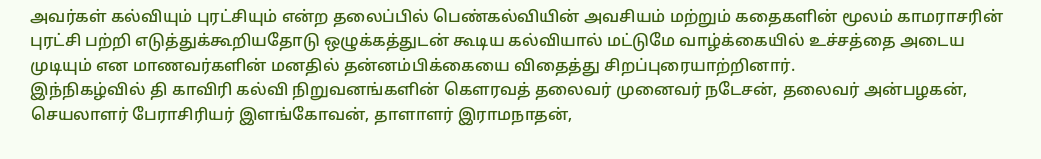அவர்கள் கல்வியும் புரட்சியும் என்ற தலைப்பில் பெண்கல்வியின் அவசியம் மற்றும் கதைகளின் மூலம் காமராசரின் புரட்சி பற்றி எடுத்துக்கூறியதோடு ஒழுக்கத்துடன் கூடிய கல்வியால் மட்டுமே வாழ்க்கையில் உச்சத்தை அடைய முடியும் என மாணவர்களின் மனதில் தன்னம்பிக்கையை விதைத்து சிறப்புரையாற்றினார்.
இந்நிகழ்வில் தி காவிரி கல்வி நிறுவனங்களின் கௌரவத் தலைவர் முனைவர் நடேசன், தலைவர் அன்பழகன், செயலாளர் பேராசிரியர் இளங்கோவன், தாளாளர் இராமநாதன்,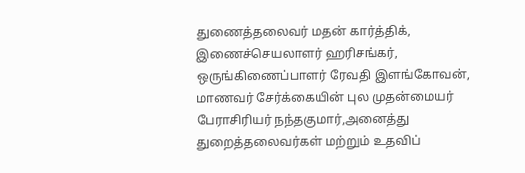துணைத்தலைவர் மதன் கார்த்திக், இணைச்செயலாளர் ஹரிசங்கர், ஒருங்கிணைப்பாளர் ரேவதி இளங்கோவன், மாணவர் சேர்க்கையின் புல முதன்மையர் பேராசிரியர் நந்தகுமார்,அனைத்து துறைத்தலைவர்கள் மற்றும் உதவிப்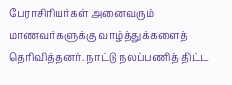பேராசிரியர்கள் அனைவரும் மாணவர்களுக்கு வாழ்த்துக்களைத் தெரிவித்தனர். நாட்டு நலப்பணித் திட்ட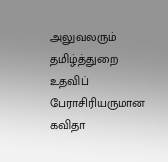அலுவலரும் தமிழ்த்துறை உதவிப் பேராசிரியருமான கவிதா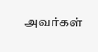அவர்கள்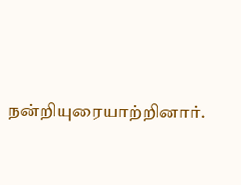நன்றியுரையாற்றினார்.